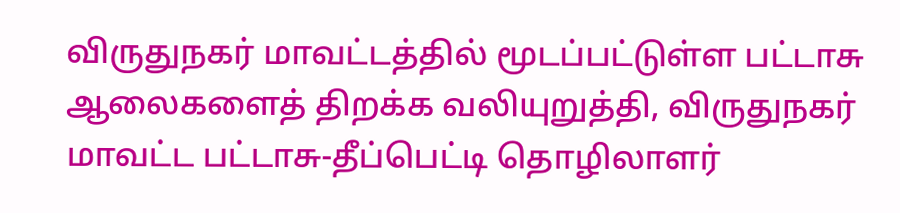விருதுநகர் மாவட்டத்தில் மூடப்பட்டுள்ள பட்டாசு ஆலைகளைத் திறக்க வலியுறுத்தி, விருதுநகர் மாவட்ட பட்டாசு-தீப்பெட்டி தொழிலாளர்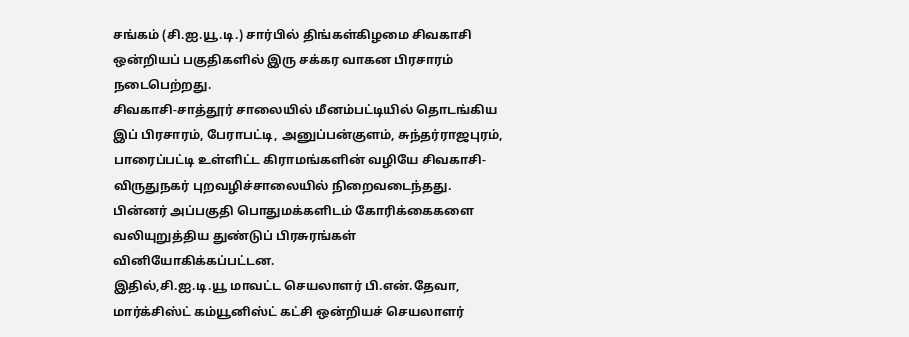சங்கம் (சி.ஐ.யூ.டி.) சார்பில் திங்கள்கிழமை சிவகாசி ஒன்றியப் பகுதிகளில் இரு சக்கர வாகன பிரசாரம் நடைபெற்றது.
சிவகாசி-சாத்தூர் சாலையில் மீனம்பட்டியில் தொடங்கிய இப் பிரசாரம், பேராபட்டி, அனுப்பன்குளம், சுந்தர்ராஜபுரம், பாரைப்பட்டி உள்ளிட்ட கிராமங்களின் வழியே சிவகாசி-விருதுநகர் புறவழிச்சாலையில் நிறைவடைந்தது.
பின்னர் அப்பகுதி பொதுமக்களிடம் கோரிக்கைகளை வலியுறுத்திய துண்டுப் பிரசுரங்கள் வினியோகிக்கப்பட்டன.
இதில்,சி.ஐ.டி.யூ மாவட்ட செயலாளர் பி.என்.தேவா, மார்க்சிஸ்ட் கம்யூனிஸ்ட் கட்சி ஒன்றியச் செயலாளர்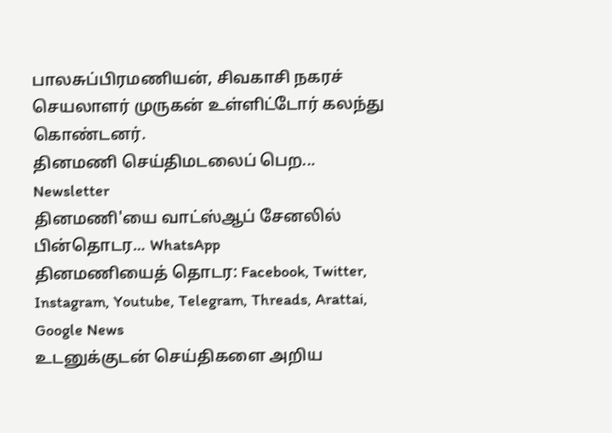பாலசுப்பிரமணியன், சிவகாசி நகரச் செயலாளர் முருகன் உள்ளிட்டோர் கலந்து கொண்டனர்.
தினமணி செய்திமடலைப் பெற... Newsletter
தினமணி'யை வாட்ஸ்ஆப் சேனலில் பின்தொடர... WhatsApp
தினமணியைத் தொடர: Facebook, Twitter, Instagram, Youtube, Telegram, Threads, Arattai, Google News
உடனுக்குடன் செய்திகளை அறிய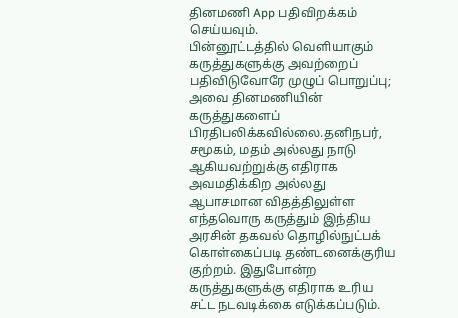தினமணி App பதிவிறக்கம் செய்யவும்.
பின்னூட்டத்தில் வெளியாகும் கருத்துகளுக்கு அவற்றைப் பதிவிடுவோரே முழுப் பொறுப்பு; அவை தினமணியின் கருத்துகளைப் பிரதிபலிக்கவில்லை.தனிநபர், சமூகம், மதம் அல்லது நாடு ஆகியவற்றுக்கு எதிராக அவமதிக்கிற அல்லது ஆபாசமான விதத்திலுள்ள எந்தவொரு கருத்தும் இந்திய அரசின் தகவல் தொழில்நுட்பக் கொள்கைப்படி தண்டனைக்குரிய குற்றம். இதுபோன்ற கருத்துகளுக்கு எதிராக உரிய சட்ட நடவடிக்கை எடுக்கப்படும்.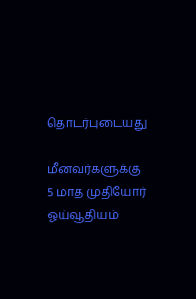தொடர்புடையது

மீனவர்களுக்கு 5 மாத முதியோர் ஓய்வூதியம்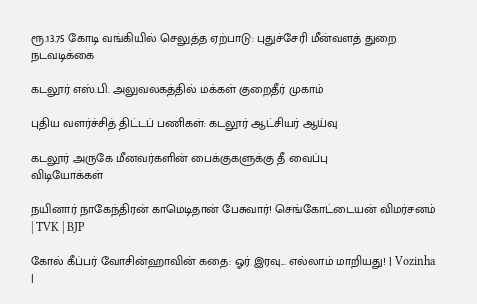ரூ.13.75 கோடி வங்கியில் செலுத்த ஏற்பாடு: புதுச்சேரி மீன்வளத் துறை நடவடிக்கை

கடலூர் எஸ்.பி. அலுவலகத்தில் மக்கள் குறைதீர் முகாம்

புதிய வளர்ச்சித் திட்டப் பணிகள்: கடலூர் ஆட்சியர் ஆய்வு

கடலூர் அருகே மீனவர்களின் பைக்குகளுக்கு தீ வைப்பு
விடியோக்கள்

நயினார் நாகேந்திரன் காமெடிதான் பேசுவார்! செங்கோட்டையன் விமர்சனம் | TVK | BJP

கோல் கீப்பர் வோசின்ஹாவின் கதை: ஓர் இரவு... எல்லாம் மாறியது! | Vozinha |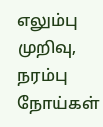எலும்பு முறிவு, நரம்பு நோய்கள்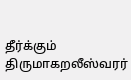தீர்க்கும் திருமாகறலீஸ்வரர்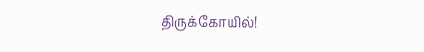திருக்கோயில்!